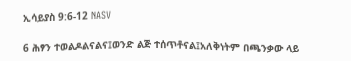ኢሳይያስ 9:6-12 NASV

6 ሕፃን ተወልዶልናልና፤ወንድ ልጅ ተሰጥቶናል፤አለቅነትም በጫንቃው ላይ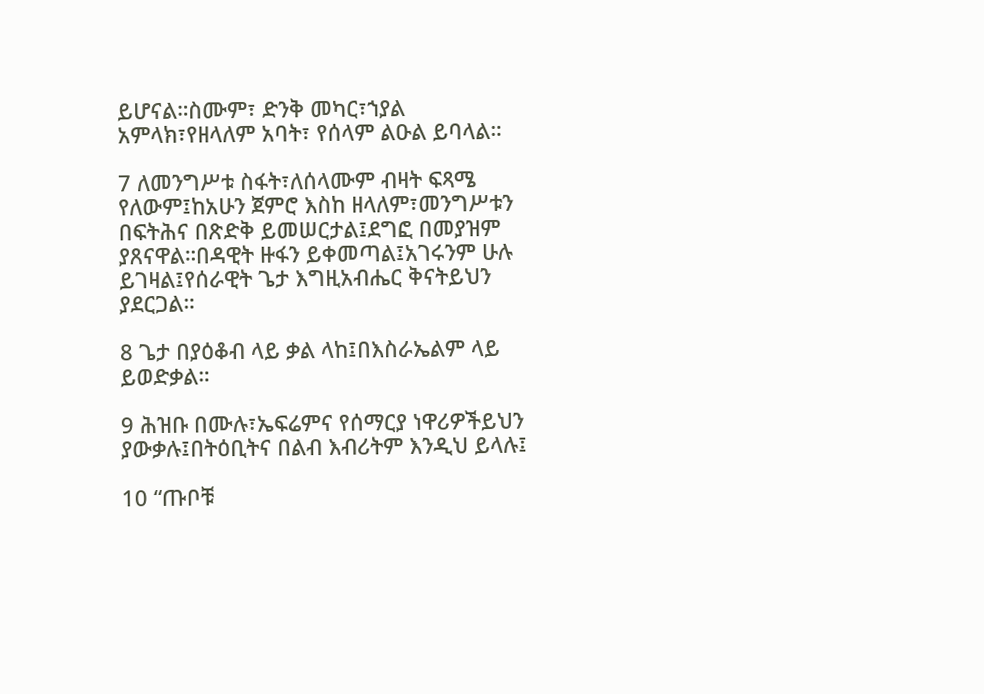ይሆናል።ስሙም፣ ድንቅ መካር፣ኀያል አምላክ፣የዘላለም አባት፣ የሰላም ልዑል ይባላል።

7 ለመንግሥቱ ስፋት፣ለሰላሙም ብዛት ፍጻሜ የለውም፤ከአሁን ጀምሮ እስከ ዘላለም፣መንግሥቱን በፍትሕና በጽድቅ ይመሠርታል፤ደግፎ በመያዝም ያጸናዋል።በዳዊት ዙፋን ይቀመጣል፤አገሩንም ሁሉ ይገዛል፤የሰራዊት ጌታ እግዚአብሔር ቅናትይህን ያደርጋል።

8 ጌታ በያዕቆብ ላይ ቃል ላከ፤በእስራኤልም ላይ ይወድቃል።

9 ሕዝቡ በሙሉ፣ኤፍሬምና የሰማርያ ነዋሪዎችይህን ያውቃሉ፤በትዕቢትና በልብ እብሪትም እንዲህ ይላሉ፤

10 “ጡቦቹ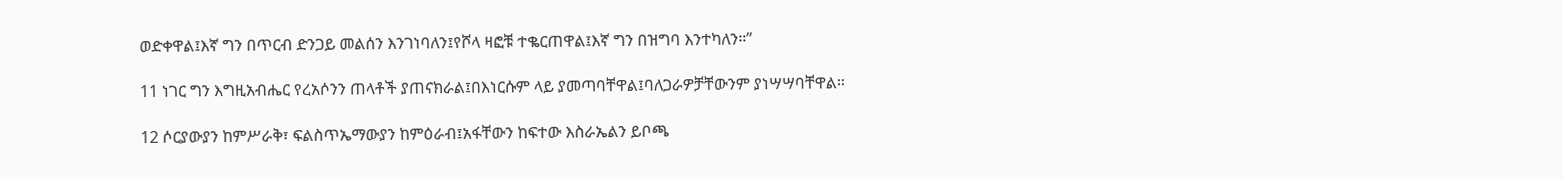ወድቀዋል፤እኛ ግን በጥርብ ድንጋይ መልሰን እንገነባለን፤የሾላ ዛፎቹ ተቈርጠዋል፤እኛ ግን በዝግባ እንተካለን።”

11 ነገር ግን እግዚአብሔር የረአሶንን ጠላቶች ያጠናክራል፤በእነርሱም ላይ ያመጣባቸዋል፤ባለጋራዎቻቸውንም ያነሣሣባቸዋል።

12 ሶርያውያን ከምሥራቅ፣ ፍልስጥኤማውያን ከምዕራብ፤አፋቸውን ከፍተው እስራኤልን ይቦጫ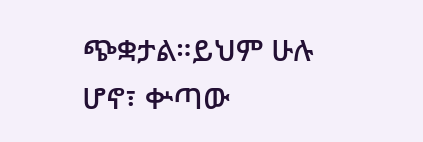ጭቋታል።ይህም ሁሉ ሆኖ፣ ቍጣው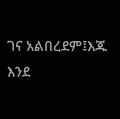ገና አልበረደም፤እጁ እንደ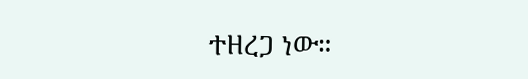ተዘረጋ ነው።